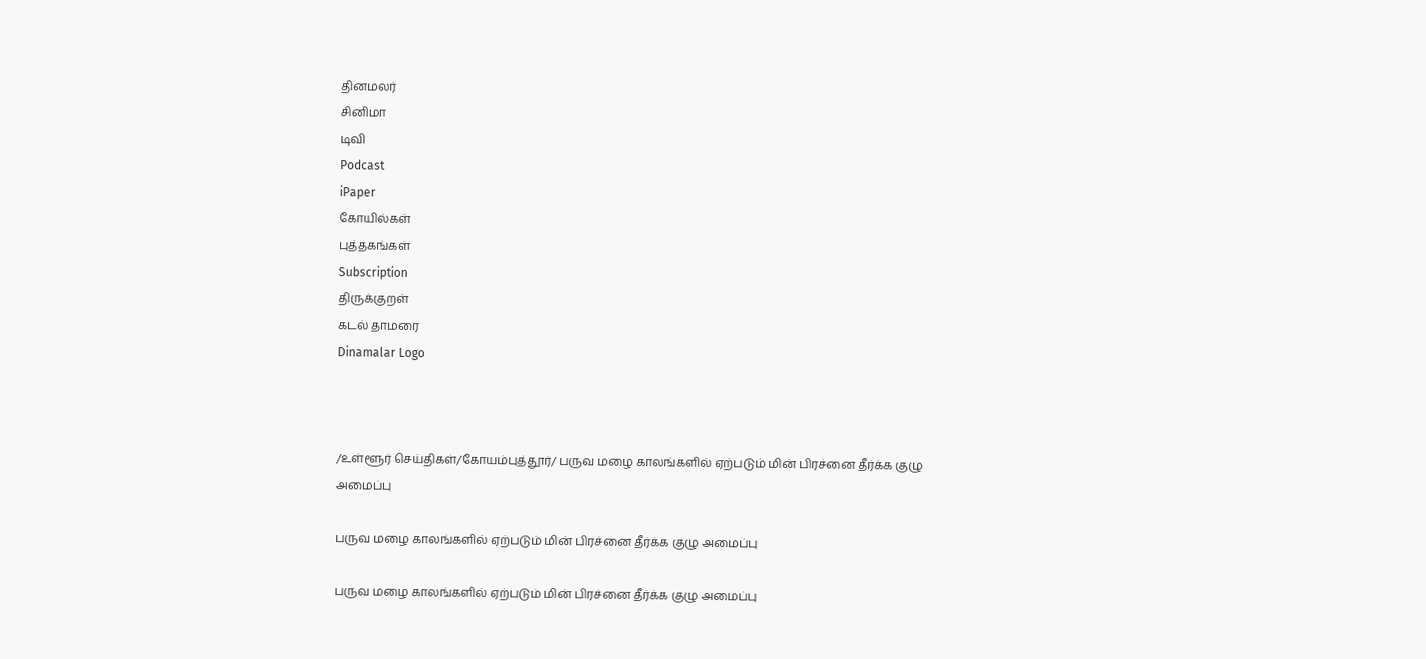தினமலர்
சினிமா
டிவி
Podcast
iPaper
கோயில்கள்
புத்தகங்கள்
Subscription
திருக்குறள்
கடல் தாமரை
Dinamalar Logo



/உள்ளூர் செய்திகள்/கோயம்புத்தூர்/ பருவ மழை காலங்களில் ஏற்படும் மின் பிரச்னை தீர்க்க குழு அமைப்பு

பருவ மழை காலங்களில் ஏற்படும் மின் பிரச்னை தீர்க்க குழு அமைப்பு

பருவ மழை காலங்களில் ஏற்படும் மின் பிரச்னை தீர்க்க குழு அமைப்பு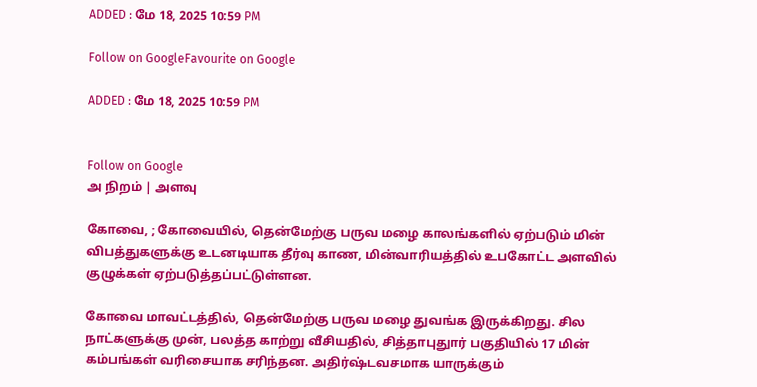ADDED : மே 18, 2025 10:59 PM

Follow on GoogleFavourite on Google

ADDED : மே 18, 2025 10:59 PM


Follow on Google
அ நிறம் | அளவு

கோவை, ; கோவையில், தென்மேற்கு பருவ மழை காலங்களில் ஏற்படும் மின் விபத்துகளுக்கு உடனடியாக தீர்வு காண, மின்வாரியத்தில் உபகோட்ட அளவில் குழுக்கள் ஏற்படுத்தப்பட்டுள்ளன.

கோவை மாவட்டத்தில், தென்மேற்கு பருவ மழை துவங்க இருக்கிறது. சில நாட்களுக்கு முன், பலத்த காற்று வீசியதில், சித்தாபுதுார் பகுதியில் 17 மின் கம்பங்கள் வரிசையாக சரிந்தன. அதிர்ஷ்டவசமாக யாருக்கும்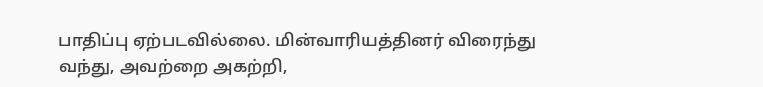பாதிப்பு ஏற்படவில்லை. மின்வாரியத்தினர் விரைந்து வந்து, அவற்றை அகற்றி,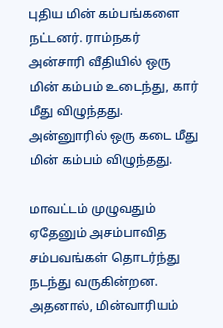புதிய மின் கம்பங்களை நட்டனர். ராம்நகர் அன்சாரி வீதியில் ஒரு மின் கம்பம் உடைந்து, கார் மீது விழுந்தது. அன்னுாரில் ஒரு கடை மீது மின் கம்பம் விழுந்தது.

மாவட்டம் முழுவதும் ஏதேனும் அசம்பாவித சம்பவங்கள் தொடர்ந்து நடந்து வருகின்றன. அதனால், மின்வாரியம்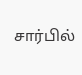சார்பில்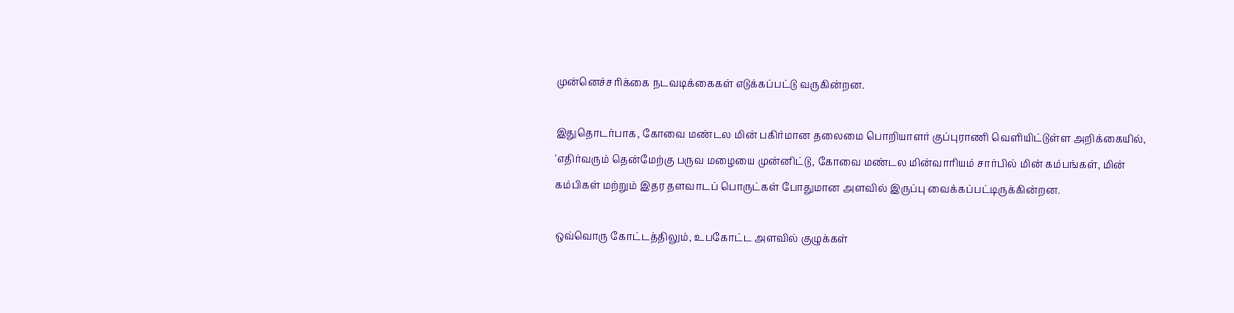முன்னெச்சரிக்கை நடவடிக்கைகள் எடுக்கப்பட்டு வருகின்றன.

இதுதொடர்பாக, கோவை மண்டல மின் பகிர்மான தலைமை பொறியாளர் குப்புராணி வெளியிட்டுள்ள அறிக்கையில், 'எதிர்வரும் தென்மேற்கு பருவ மழையை முன்னிட்டு, கோவை மண்டல மின்வாரியம் சார்பில் மின் கம்பங்கள், மின் கம்பிகள் மற்றும் இதர தளவாடப் பொருட்கள் போதுமான அளவில் இருப்பு வைக்கப்பட்டிருக்கின்றன.

ஒவ்வொரு கோட்டத்திலும், உபகோட்ட அளவில் குழுக்கள்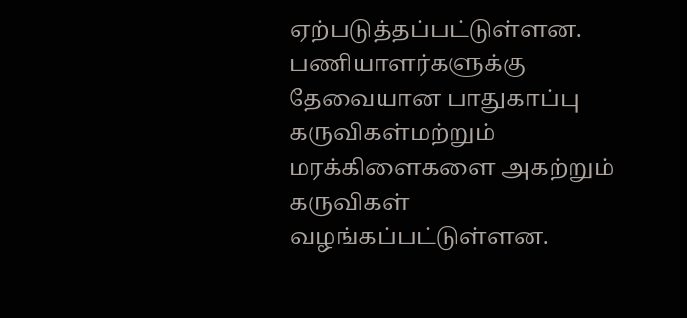ஏற்படுத்தப்பட்டுள்ளன. பணியாளர்களுக்கு தேவையான பாதுகாப்பு கருவிகள்மற்றும் மரக்கிளைகளை அகற்றும் கருவிகள் வழங்கப்பட்டுள்ளன.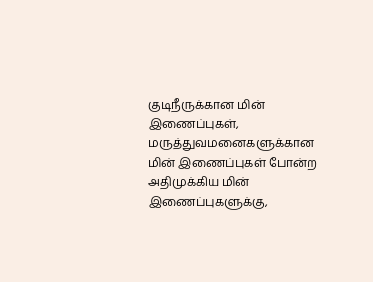குடிநீருக்கான மின் இணைப்புகள், மருத்துவமனைகளுக்கான மின் இணைப்புகள் போன்ற அதிமுக்கிய மின் இணைப்புகளுக்கு,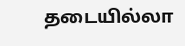தடையில்லா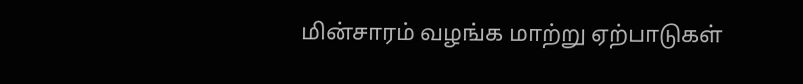மின்சாரம் வழங்க மாற்று ஏற்பாடுகள்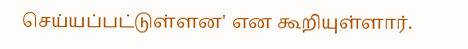செய்யப்பட்டுள்ளன' என கூறியுள்ளார்.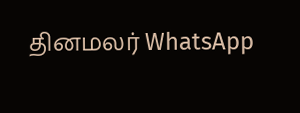தினமலர் WhatsApp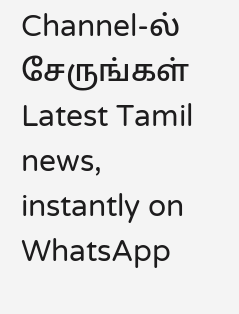Channel-ல் சேருங்கள்
Latest Tamil news, instantly on WhatsApp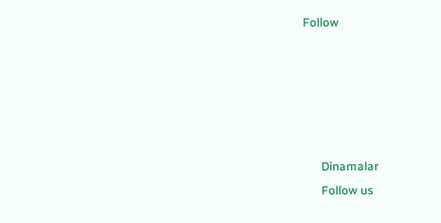Follow





      Dinamalar
      Follow us